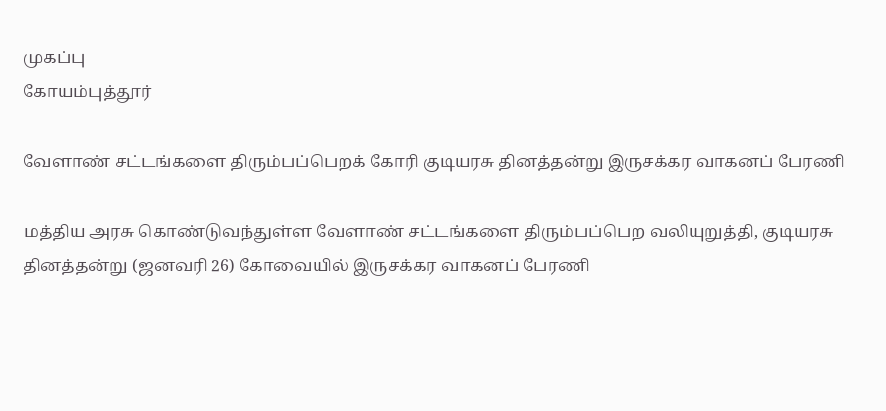முகப்பு
கோயம்புத்தூர்

வேளாண் சட்டங்களை திரும்பப்பெறக் கோரி குடியரசு தினத்தன்று இருசக்கர வாகனப் பேரணி

மத்திய அரசு கொண்டுவந்துள்ள வேளாண் சட்டங்களை திரும்பப்பெற வலியுறுத்தி, குடியரசு தினத்தன்று (ஜனவரி 26) கோவையில் இருசக்கர வாகனப் பேரணி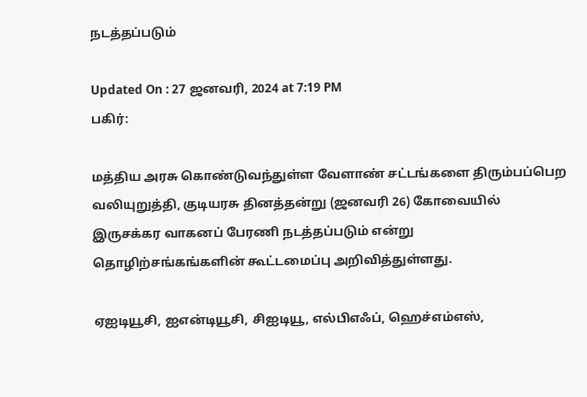நடத்தப்படும்

Updated On : 27 ஜனவரி, 2024 at 7:19 PM
பகிர்:

மத்திய அரசு கொண்டுவந்துள்ள வேளாண் சட்டங்களை திரும்பப்பெற வலியுறுத்தி, குடியரசு தினத்தன்று (ஜனவரி 26) கோவையில் இருசக்கர வாகனப் பேரணி நடத்தப்படும் என்று தொழிற்சங்கங்களின் கூட்டமைப்பு அறிவித்துள்ளது.

ஏஐடியூசி, ஐஎன்டியூசி, சிஐடியூ, எல்பிஎஃப், ஹெச்எம்எஸ்,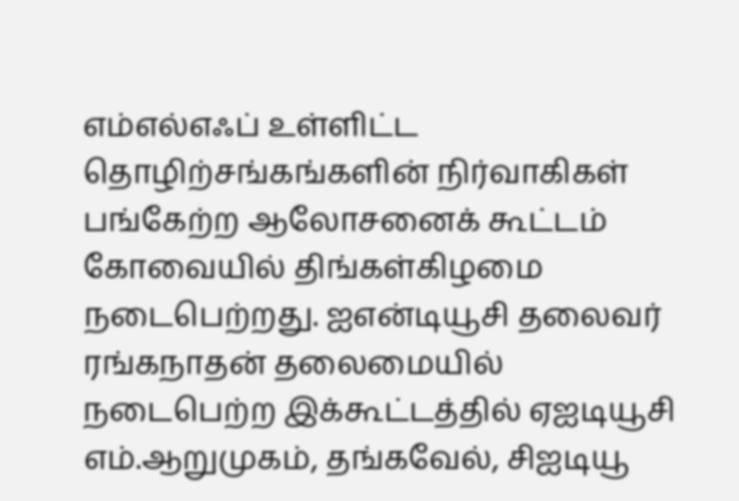எம்எல்எஃப் உள்ளிட்ட தொழிற்சங்கங்களின் நிர்வாகிகள் பங்கேற்ற ஆலோசனைக் கூட்டம் கோவையில் திங்கள்கிழமை நடைபெற்றது. ஐஎன்டியூசி தலைவர் ரங்கநாதன் தலைமையில் நடைபெற்ற இக்கூட்டத்தில் ஏஐடியூசி எம்.ஆறுமுகம், தங்கவேல், சிஐடியூ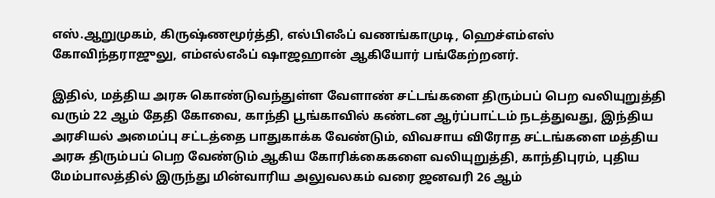எஸ்.ஆறுமுகம், கிருஷ்ணமூர்த்தி, எல்பிஎஃப் வணங்காமுடி, ஹெச்எம்எஸ் கோவிந்தராஜுலு, எம்எல்எஃப் ஷாஜஹான் ஆகியோர் பங்கேற்றனர்.

இதில், மத்திய அரசு கொண்டுவந்துள்ள வேளாண் சட்டங்களை திரும்பப் பெற வலியுறுத்தி வரும் 22 ஆம் தேதி கோவை, காந்தி பூங்காவில் கண்டன ஆர்ப்பாட்டம் நடத்துவது, இந்திய அரசியல் அமைப்பு சட்டத்தை பாதுகாக்க வேண்டும், விவசாய விரோத சட்டங்களை மத்திய அரசு திரும்பப் பெற வேண்டும் ஆகிய கோரிக்கைகளை வலியுறுத்தி, காந்திபுரம், புதிய மேம்பாலத்தில் இருந்து மின்வாரிய அலுவலகம் வரை ஜனவரி 26 ஆம்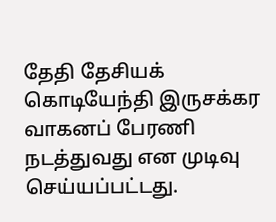தேதி தேசியக் கொடியேந்தி இருசக்கர வாகனப் பேரணி நடத்துவது என முடிவு செய்யப்பட்டது.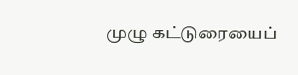முழு கட்டுரையைப்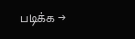படிக்க →